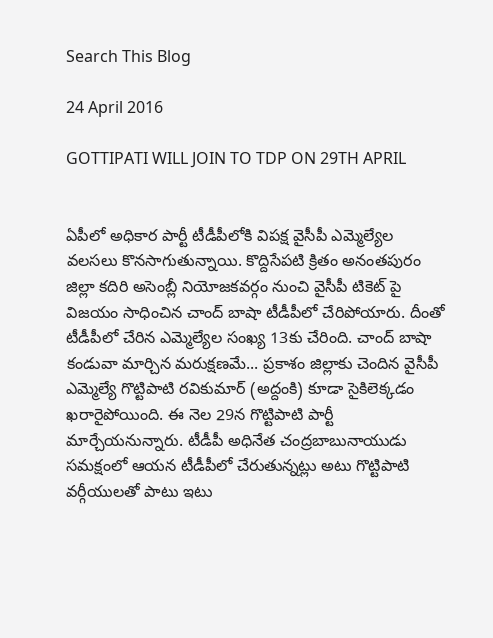Search This Blog

24 April 2016

GOTTIPATI WILL JOIN TO TDP ON 29TH APRIL


ఏపీలో అధికార పార్టీ టీడీపీలోకి విపక్ష వైసీపీ ఎమ్మెల్యేల వలసలు కొనసాగుతున్నాయి. కొద్దిసేపటి క్రితం అనంతపురం జిల్లా కదిరి అసెంబ్లీ నియోజకవర్గం నుంచి వైసీపీ టికెట్ పై విజయం సాధించిన చాంద్ బాషా టీడీపీలో చేరిపోయారు. దీంతో టీడీపీలో చేరిన ఎమ్మెల్యేల సంఖ్య 13కు చేరింది. చాంద్ బాషా కండువా మార్చిన మరుక్షణమే... ప్రకాశం జిల్లాకు చెందిన వైసీపీ ఎమ్మెల్యే గొట్టిపాటి రవికుమార్ (అద్దంకి) కూడా సైకిలెక్కడం ఖరారైపోయింది. ఈ నెల 29న గొట్టిపాటి పార్టీ మార్చేయనున్నారు. టీడీపీ అధినేత చంద్రబాబునాయుడు సమక్షంలో ఆయన టీడీపీలో చేరుతున్నట్లు అటు గొట్టిపాటి వర్గీయులతో పాటు ఇటు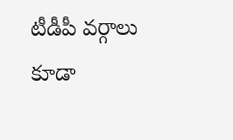టీడీపీ వర్గాలు కూడా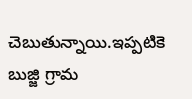చెబుతున్నాయి.ఇప్పటికె బుజ్జి గ్రామ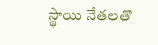స్థాయి నేతలతొ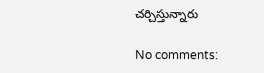చర్చిస్తున్నారు

No comments: